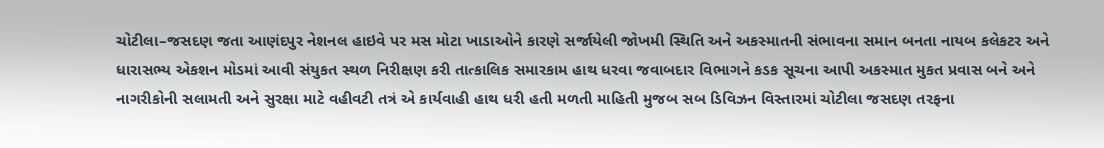ચોટીલા–જસદણ જતા આણંદપુર નેશનલ હાઇવે પર મસ મોટા ખાડાઓને કારણે સર્જાયેલી જોખમી સ્થિતિ અને અકસ્માતની સંભાવના સમાન બનતા નાયબ કલેકટર અને ધારાસભ્ય એકશન મોડમાં આવી સંયુકત સ્થળ નિરીક્ષણ કરી તાત્કાલિક સમારકામ હાથ ધરવા જવાબદાર વિભાગને કડક સૂચના આપી અકસ્માત મુકત પ્રવાસ બને અને નાગરીકોની સલામતી અને સુરક્ષા માટે વહીવટી તત્રં એ કાર્યવાહી હાથ ધરી હતી મળતી માહિતી મુજબ સબ ડિવિઝન વિસ્તારમાં ચોટીલા જસદણ તરફના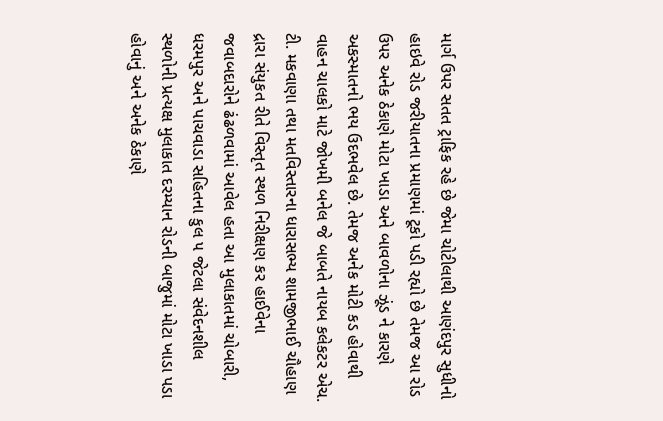માર્ગ ઉપર સતત ટ્રાફિક રહે છે જેમા ચોટીલાથી આણંદપુર સુધીનો હાઇવે રોડ જરીયાતના પ્રમાણમાં ટૂકો પડી રહ્યો છે તેમજ આ રોડ ઉપર અનેક ઠેકાણે મોટા ખાડા અને બાવળોના ઝૂંડ ને કારણે અકસ્માતનો ભય ઉદભવેલ છે. તેમજ અનેક મોટી કડ હોવાથી વાહન ચાલકો માટે જોખમી બનેલ જે બાબતે નાયબ કલેકટર એચ. ટી. મકવાણા તથા મતવિસ્તારના ધારાસભ્ય શામજીભાઈ ચૌહાણ દ્રારા સંયુકત રીતે વિસ્તૃત સ્થળ નિરીક્ષણ કર હાઈવેના જવાબદારોને ઢંઢળવામાં આવેલ હતા આ મુલાકાતમાં ચોબારી, ધરમપુર અને પાચવાડા સહિતના કુલ ૫ જેટલા સંવેદનશીલ સ્થળોની પ્રત્યક્ષ મુલાકાત દરમ્યાન રોડની બાજુમાં મોટા ખાડા પડા હોવાનું અને અનેક ઠેકાણે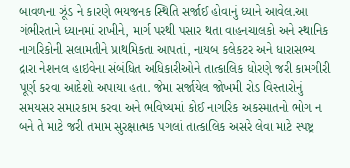બાવળના ઝૂંડ ને કારણે ભયજનક સ્થિતિ સર્જાઈ હોવાનું ધ્યાને આવેલ.આ ગંભીરતાને ધ્યાનમાં રાખીને, માર્ગ પરથી પસાર થતા વાહનચાલકો અને સ્થાનિક નાગરિકોની સલામતીને પ્રાથમિકતા આપતાં, નાયબ કલેકટર અને ધારાસભ્ય દ્રારા નેશનલ હાઇવેના સંબંધિત અધિકારીઓને તાત્કાલિક ધોરણે જરી કામગીરી પૂર્ણ કરવા આદેશો અપાયા હતા. જેમા સર્જાયેલ જોખમી રોડ વિસ્તારોનું સમયસર સમારકામ કરવા અને ભવિષ્યમાં કોઈ નાગરિક અકસ્માતનો ભોગ ન બને તે માટે જરી તમામ સુરક્ષાત્મક પગલાં તાત્કાલિક અસરે લેવા માટે સ્પષ્ટ્ર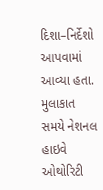દિશા–નિર્દેશો આપવામાં આવ્યા હતા. મુલાકાત સમયે નેશનલ હાઇવે ઓથોરિટી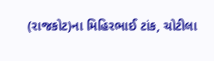(રાજકોટ)ના મિહિરભાઈ ટાંક, ચોટીલા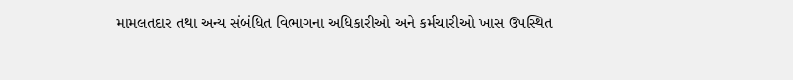મામલતદાર તથા અન્ય સંબંધિત વિભાગના અધિકારીઓ અને કર્મચારીઓ ખાસ ઉપસ્થિત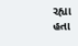રહ્યા હતા